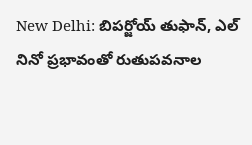New Delhi: బిపర్జోయ్ తుఫాన్, ఎల్ నినో ప్ర‌భావంతో రుతుపవనాల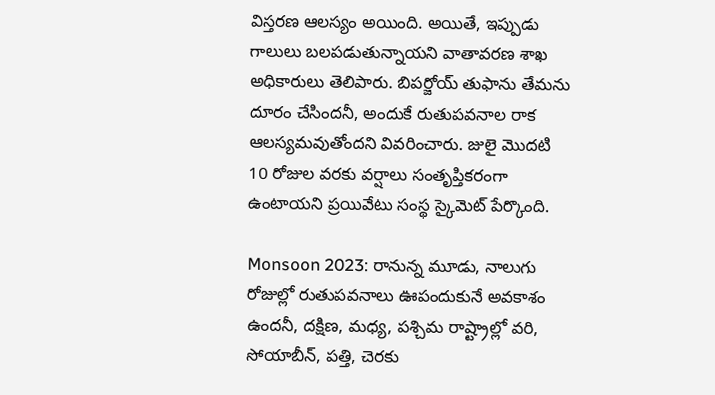విస్తరణ ఆలస్యం అయింది. అయితే, ఇప్పుడు గాలులు బలపడుతున్నాయని వాతావరణ శాఖ  అధికారులు తెలిపారు. బిపర్జోయ్ తుఫాను తేమను దూరం చేసిందనీ, అందుకే రుతుపవనాల రాక ఆలస్యమవుతోందని వివరించారు. జులై మొదటి 10 రోజుల వరకు వర్షాలు సంతృప్తికరంగా ఉంటాయని ప్ర‌యివేటు సంస్థ స్కైమెట్ పేర్కొంది.

Monsoon 2023: రానున్న మూడు, నాలుగు రోజుల్లో రుతుపవనాలు ఊపందుకునే అవకాశం ఉందనీ, దక్షిణ, మధ్య, పశ్చిమ రాష్ట్రాల్లో వరి, సోయాబీన్, పత్తి, చెరకు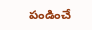పండించే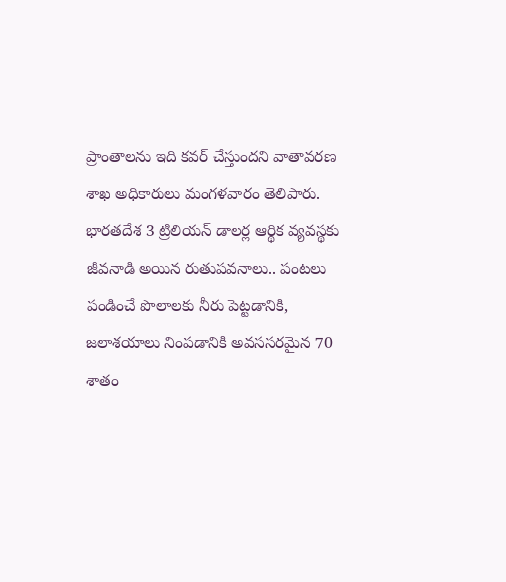ప్రాంతాలను ఇది కవర్ చేస్తుందని వాతావరణ శాఖ అధికారులు మంగళవారం తెలిపారు. భారతదేశ 3 ట్రిలియన్ డాలర్ల ఆర్థిక వ్యవస్థకు జీవనాడి అయిన రుతుపవనాలు.. పంట‌లు పండించే పొలాల‌కు నీరు పెట్టడానికి, జలాశయాలు నింప‌డానికి అవ‌స‌సరమైన 70 శాతం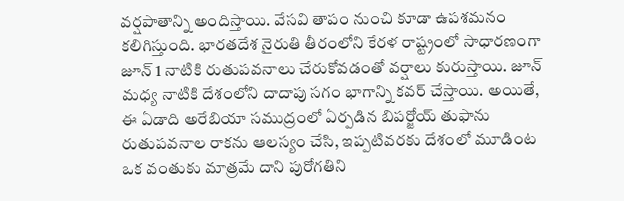వర్షపాతాన్ని అందిస్తాయి. వేసవి తాపం నుంచి కూడా ఉపశమనం కలిగిస్తుంది. భారతదేశ నైరుతి తీరంలోని కేరళ రాష్ట్రంలో సాధారణంగా జూన్ 1 నాటికి రుతుప‌వ‌నాలు చేరుకోవ‌డంతో వర్షాలు కురుస్తాయి. జూన్ మధ్య నాటికి దేశంలోని దాదాపు సగం భాగాన్ని కవర్ చేస్తాయి. అయితే, ఈ ఏడాది అరేబియా సముద్రంలో ఏర్పడిన బిపర్జోయ్ తుఫాను రుతుపవనాల రాకను ఆలస్యం చేసి, ఇప్పటివరకు దేశంలో మూడింట ఒక వంతుకు మాత్రమే దాని పురోగతిని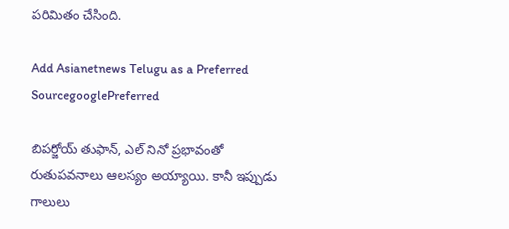పరిమితం చేసింది.

Add Asianetnews Telugu as a Preferred SourcegooglePreferred

బిపర్జోయ్ తుఫాన్, ఎల్ నినో ప్ర‌భావంతో రుతుపవనాలు ఆలస్యం అయ్యాయి. కానీ ఇప్పుడు గాలులు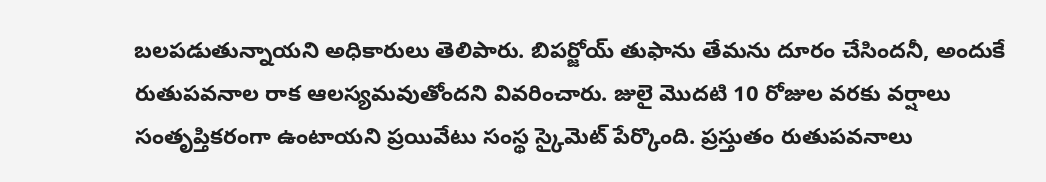బలపడుతున్నాయని అధికారులు తెలిపారు. బిపర్జోయ్ తుఫాను తేమను దూరం చేసిందనీ, అందుకే రుతుపవనాల రాక ఆలస్యమవుతోందని వివరించారు. జులై మొదటి 10 రోజుల వరకు వర్షాలు సంతృప్తికరంగా ఉంటాయని ప్ర‌యివేటు సంస్థ స్కైమెట్ పేర్కొంది. ప్ర‌స్తుతం రుతుపవనాలు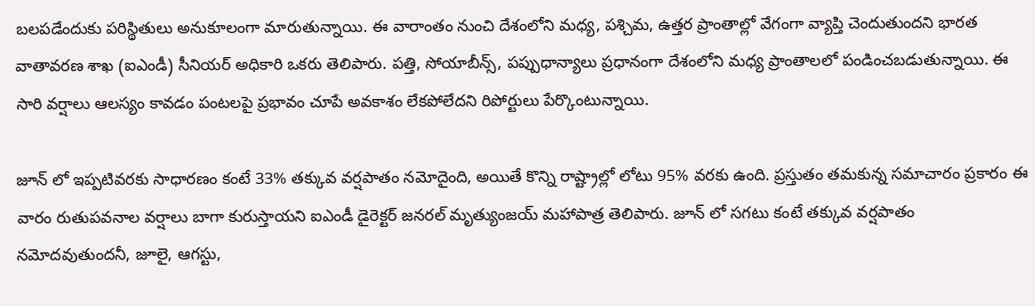బలపడేందుకు పరిస్థితులు అనుకూలంగా మారుతున్నాయి. ఈ వారాంతం నుంచి దేశంలోని మధ్య, పశ్చిమ, ఉత్తర ప్రాంతాల్లో వేగంగా వ్యాప్తి చెందుతుందని భారత వాతావరణ శాఖ (ఐఎండీ) సీనియర్ అధికారి ఒకరు తెలిపారు. పత్తి, సోయాబీన్స్, పప్పుధాన్యాలు ప్రధానంగా దేశంలోని మధ్య ప్రాంతాలలో పండించబడుతున్నాయి. ఈ సారి వ‌ర్షాలు ఆల‌స్యం కావ‌డం పంట‌ల‌పై ప్ర‌భావం చూపే అవ‌కాశం లేక‌పోలేద‌ని రిపోర్టులు పేర్కొంటున్నాయి.

జూన్ లో ఇప్పటివరకు సాధారణం కంటే 33% తక్కువ వర్షపాతం నమోదైంది, అయితే కొన్ని రాష్ట్రాల్లో లోటు 95% వరకు ఉంది. ప్రస్తుతం తమకున్న సమాచారం ప్రకారం ఈ వారం రుతుపవనాల వర్షాలు బాగా కురుస్తాయని ఐఎండీ డైరెక్టర్ జనరల్ మృత్యుంజయ్ మహాపాత్ర తెలిపారు. జూన్ లో సగటు కంటే తక్కువ వర్షపాతం నమోదవుతుందనీ, జూలై, ఆగస్టు,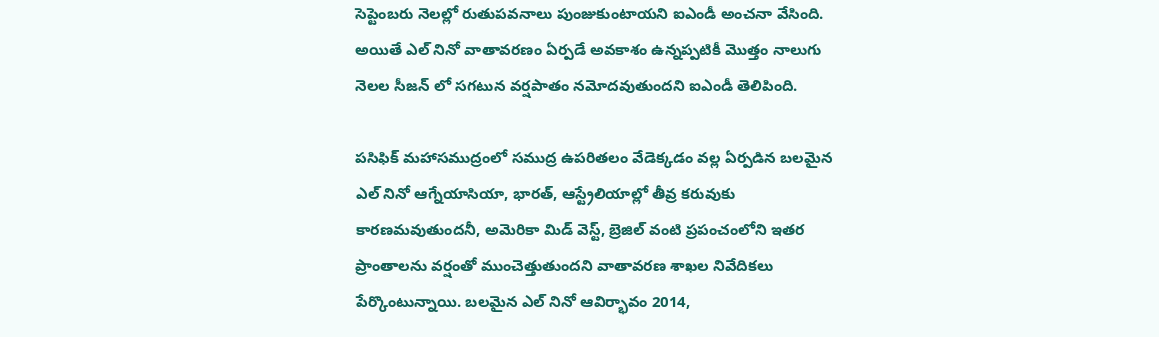సెప్టెంబరు నెలల్లో రుతుపవనాలు పుంజుకుంటాయని ఐఎండీ అంచనా వేసింది. అయితే ఎల్ నినో వాతావరణం ఏర్పడే అవకాశం ఉన్నప్పటికీ మొత్తం నాలుగు నెలల సీజన్ లో సగటున వర్షపాతం నమోదవుతుందని ఐఎండీ తెలిపింది.

పసిఫిక్ మహాసముద్రంలో సముద్ర ఉపరితలం వేడెక్కడం వల్ల ఏర్పడిన బలమైన ఎల్ నినో ఆగ్నేయాసియా, భారత్, ఆస్ట్రేలియాల్లో తీవ్ర కరువుకు కారణమవుతుందనీ, అమెరికా మిడ్ వెస్ట్, బ్రెజిల్ వంటి ప్రపంచంలోని ఇతర ప్రాంతాలను వర్షంతో ముంచెత్తుతుందని వాతావ‌ర‌ణ శాఖల నివేదిక‌లు పేర్కొంటున్నాయి. బలమైన ఎల్ నినో ఆవిర్భావం 2014,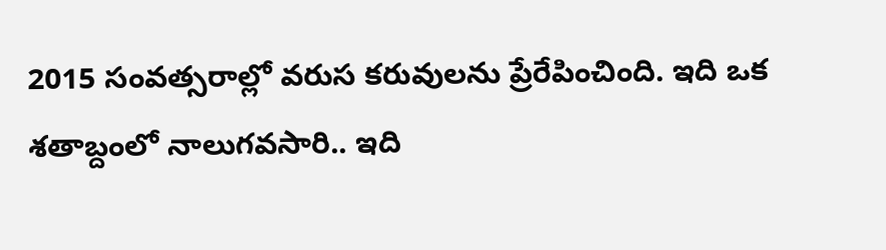2015 సంవత్సరాల్లో వరుస కరువులను ప్రేరేపించింది. ఇది ఒక శతాబ్దంలో నాలుగవసారి.. ఇది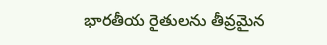భారతీయ రైతులను తీవ్రమైన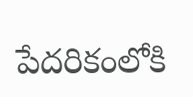పేదరికంలోకి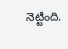నెట్టింది.